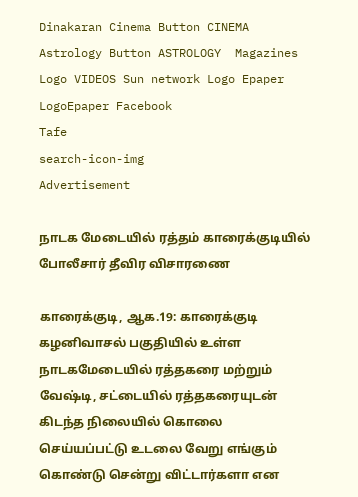Dinakaran Cinema Button CINEMA Astrology Button ASTROLOGY  Magazines Logo VIDEOS Sun network Logo Epaper LogoEpaper Facebook
Tafe
search-icon-img
Advertisement

நாடக மேடையில் ரத்தம் காரைக்குடியில் போலீசார் தீவிர விசாரணை

காரைக்குடி, ஆக.19: காரைக்குடி கழனிவாசல் பகுதியில் உள்ள நாடகமேடையில் ரத்தகரை மற்றும் வேஷ்டி, சட்டையில் ரத்தகரையுடன் கிடந்த நிலையில் கொலை செய்யப்பட்டு உடலை வேறு எங்கும் கொண்டு சென்று விட்டார்களா என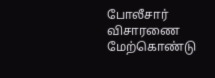போலீசார் விசாரணை மேற்கொண்டு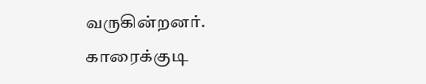வருகின்றனர். காரைக்குடி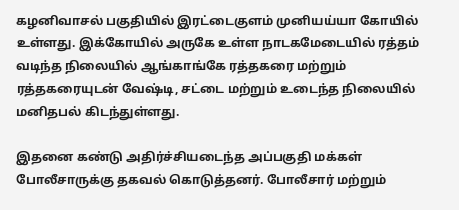கழனிவாசல் பகுதியில் இரட்டைகுளம் முனியய்யா கோயில் உள்ளது. இக்கோயில் அருகே உள்ள நாடகமேடையில் ரத்தம் வடிந்த நிலையில் ஆங்காங்கே ரத்தகரை மற்றும் ரத்தகரையுடன் வேஷ்டி, சட்டை மற்றும் உடைந்த நிலையில் மனிதபல் கிடந்துள்ளது.

இதனை கண்டு அதிர்ச்சியடைந்த அப்பகுதி மக்கள் போலீசாருக்கு தகவல் கொடுத்தனர். போலீசார் மற்றும்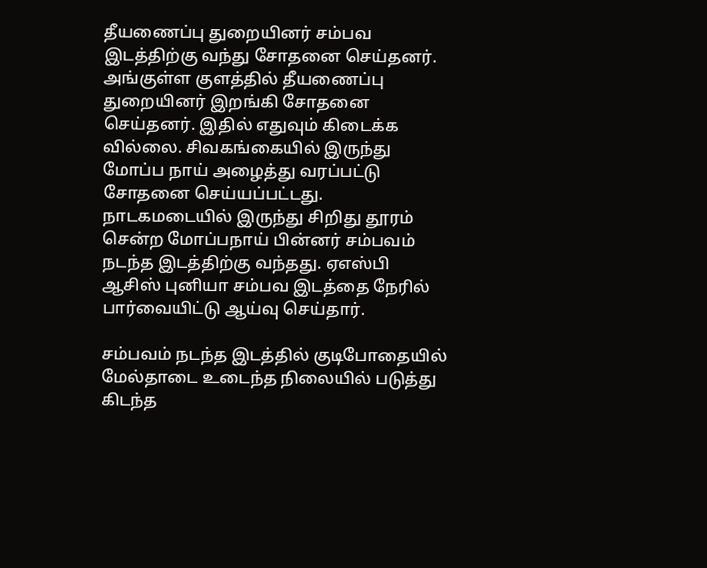தீயணைப்பு துறையினர் சம்பவ இடத்திற்கு வந்து சோதனை செய்தனர். அங்குள்ள குளத்தில் தீயணைப்பு துறையினர் இறங்கி சோதனை செய்தனர். இதில் எதுவும் கிடைக்க வில்லை. சிவகங்கையில் இருந்து மோப்ப நாய் அழைத்து வரப்பட்டு சோதனை செய்யப்பட்டது. நாடகமடையில் இருந்து சிறிது தூரம் சென்ற மோப்பநாய் பின்னர் சம்பவம் நடந்த இடத்திற்கு வந்தது. ஏஎஸ்பி ஆசிஸ் புனியா சம்பவ இடத்தை நேரில் பார்வையிட்டு ஆய்வு செய்தார்.

சம்பவம் நடந்த இடத்தில் குடிபோதையில் மேல்தாடை உடைந்த நிலையில் படுத்து கிடந்த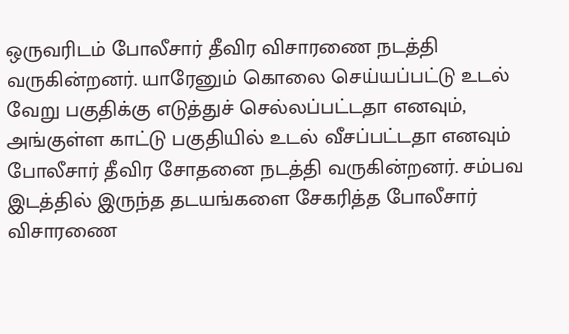ஒருவரிடம் போலீசார் தீவிர விசாரணை நடத்தி வருகின்றனர். யாரேனும் கொலை செய்யப்பட்டு உடல் வேறு பகுதிக்கு எடுத்துச் செல்லப்பட்டதா எனவும், அங்குள்ள காட்டு பகுதியில் உடல் வீசப்பட்டதா எனவும் போலீசார் தீவிர சோதனை நடத்தி வருகின்றனர். சம்பவ இடத்தில் இருந்த தடயங்களை சேகரித்த போலீசார் விசாரணை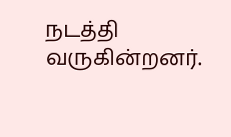நடத்தி வருகின்றனர்.